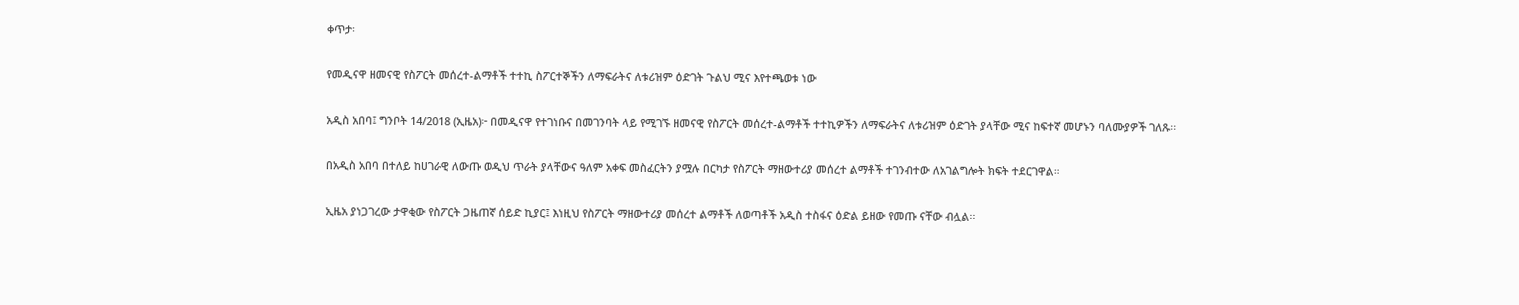ቀጥታ፡

የመዲናዋ ዘመናዊ የስፖርት መሰረተ-ልማቶች ተተኪ ስፖርተኞችን ለማፍራትና ለቱሪዝም ዕድገት ጉልህ ሚና እየተጫወቱ ነው

አዲስ አበባ፤ ግንቦት 14/2018 (ኢዜአ)፦ በመዲናዋ የተገነቡና በመገንባት ላይ የሚገኙ ዘመናዊ የስፖርት መሰረተ-ልማቶች ተተኪዎችን ለማፍራትና ለቱሪዝም ዕድገት ያላቸው ሚና ከፍተኛ መሆኑን ባለሙያዎች ገለጹ፡፡

በአዲስ አበባ በተለይ ከሀገራዊ ለውጡ ወዲህ ጥራት ያላቸውና ዓለም አቀፍ መስፈርትን ያሟሉ በርካታ የስፖርት ማዘውተሪያ መሰረተ ልማቶች ተገንብተው ለአገልግሎት ክፍት ተደርገዋል።

ኢዜአ ያነጋገረው ታዋቂው የስፖርት ጋዜጠኛ ሰይድ ኪያር፤ እነዚህ የስፖርት ማዘውተሪያ መሰረተ ልማቶች ለወጣቶች አዲስ ተስፋና ዕድል ይዘው የመጡ ናቸው ብሏል፡፡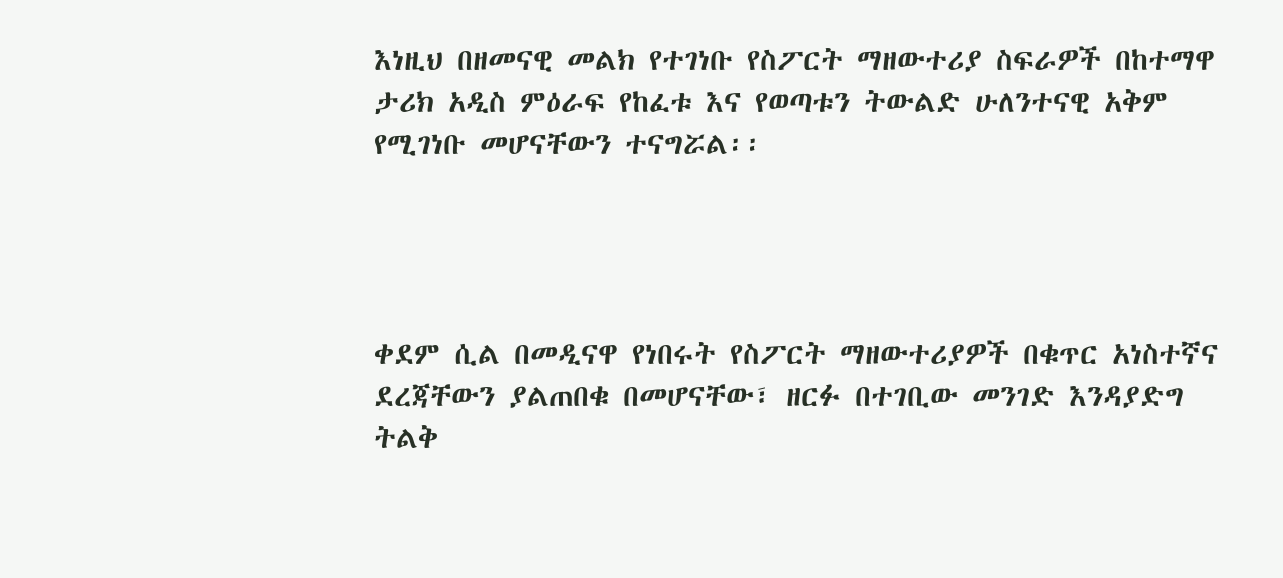እነዚህ በዘመናዊ መልክ የተገነቡ የስፖርት ማዘውተሪያ ስፍራዎች በከተማዋ ታሪክ አዲስ ምዕራፍ የከፈቱ እና የወጣቱን ትውልድ ሁለንተናዊ አቅም የሚገነቡ መሆናቸውን ተናግሯል፡፡




ቀደም ሲል በመዲናዋ የነበሩት የስፖርት ማዘውተሪያዎች በቁጥር አነስተኛና ደረጃቸውን ያልጠበቁ በመሆናቸው፣ ዘርፉ በተገቢው መንገድ እንዳያድግ ትልቅ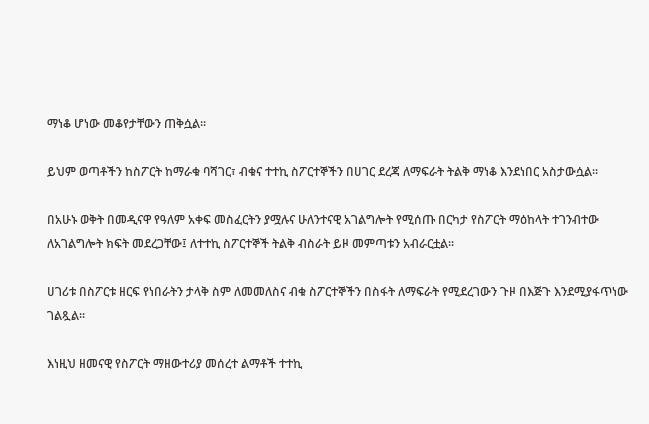ማነቆ ሆነው መቆየታቸውን ጠቅሷል።

ይህም ወጣቶችን ከስፖርት ከማራቁ ባሻገር፣ ብቁና ተተኪ ስፖርተኞችን በሀገር ደረጃ ለማፍራት ትልቅ ማነቆ እንደነበር አስታውሷል፡፡

በአሁኑ ወቅት በመዲናዋ የዓለም አቀፍ መስፈርትን ያሟሉና ሁለንተናዊ አገልግሎት የሚሰጡ በርካታ የስፖርት ማዕከላት ተገንብተው ለአገልግሎት ክፍት መደረጋቸው፤ ለተተኪ ስፖርተኞች ትልቅ ብስራት ይዞ መምጣቱን አብራርቷል፡፡

ሀገሪቱ በስፖርቱ ዘርፍ የነበራትን ታላቅ ስም ለመመለስና ብቁ ስፖርተኞችን በስፋት ለማፍራት የሚደረገውን ጉዞ በእጅጉ እንደሚያፋጥነው ገልጿል፡፡

እነዚህ ዘመናዊ የስፖርት ማዘውተሪያ መሰረተ ልማቶች ተተኪ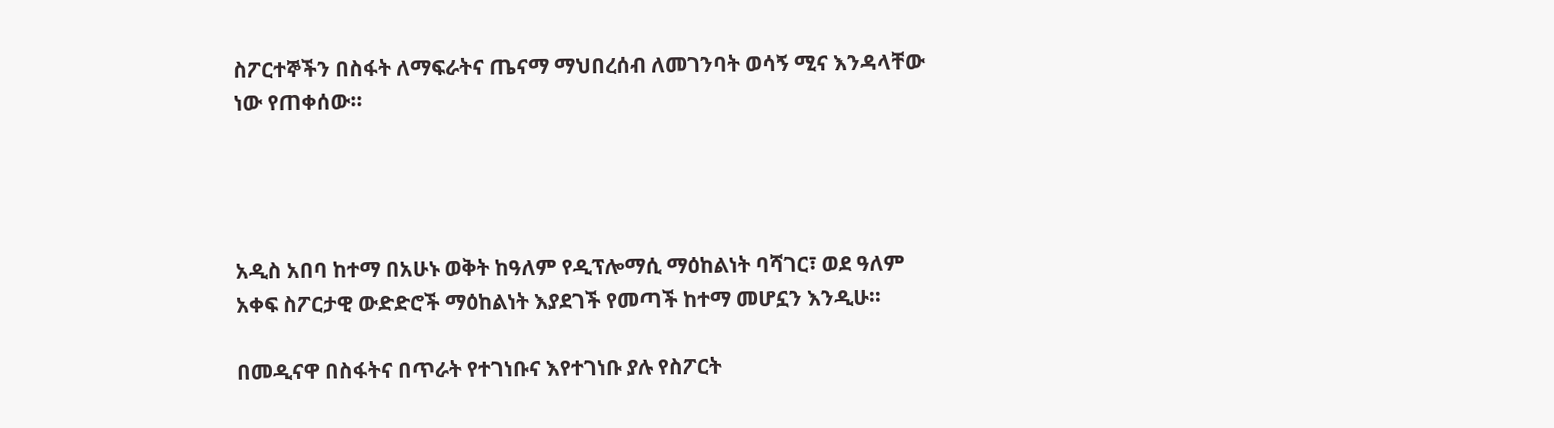ስፖርተኞችን በስፋት ለማፍራትና ጤናማ ማህበረሰብ ለመገንባት ወሳኝ ሚና እንዳላቸው ነው የጠቀሰው፡፡




አዲስ አበባ ከተማ በአሁኑ ወቅት ከዓለም የዲፕሎማሲ ማዕከልነት ባሻገር፣ ወደ ዓለም አቀፍ ስፖርታዊ ውድድሮች ማዕከልነት እያደገች የመጣች ከተማ መሆኗን እንዲሁ፡፡

በመዲናዋ በስፋትና በጥራት የተገነቡና እየተገነቡ ያሉ የስፖርት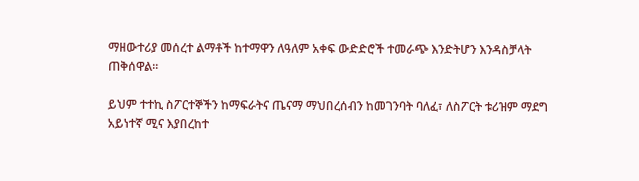ማዘውተሪያ መሰረተ ልማቶች ከተማዋን ለዓለም አቀፍ ውድድሮች ተመራጭ እንድትሆን እንዳስቻላት ጠቅሰዋል፡፡

ይህም ተተኪ ስፖርተኞችን ከማፍራትና ጤናማ ማህበረሰብን ከመገንባት ባለፈ፣ ለስፖርት ቱሪዝም ማደግ አይነተኛ ሚና እያበረከተ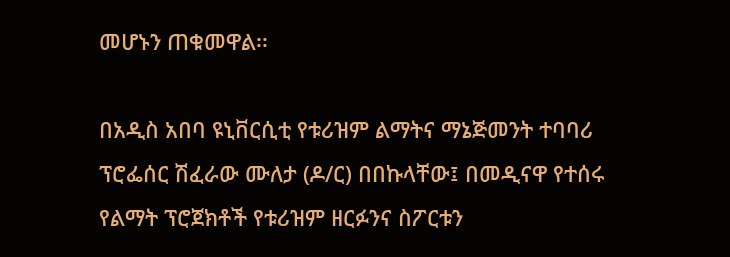መሆኑን ጠቁመዋል፡፡

በአዲስ አበባ ዩኒቨርሲቲ የቱሪዝም ልማትና ማኔጅመንት ተባባሪ ፕሮፌሰር ሽፈራው ሙለታ (ዶ/ር) በበኩላቸው፤ በመዲናዋ የተሰሩ የልማት ፕሮጀክቶች የቱሪዝም ዘርፉንና ስፖርቱን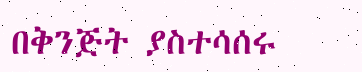በቅንጅት ያስተሳሰሩ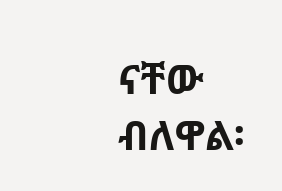ናቸው ብለዋል፡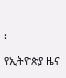፡

የኢትዮጵያ ዜና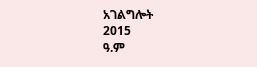አገልግሎት
2015
ዓ.ም